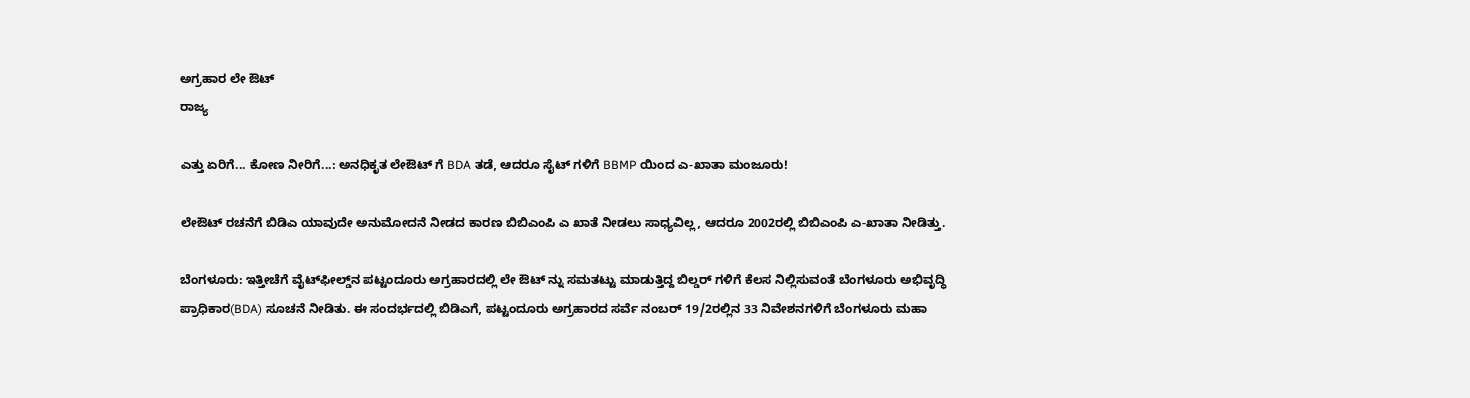ಅಗ್ರಹಾರ ಲೇ ಔಟ್
ರಾಜ್ಯ

ಎತ್ತು ಏರಿಗೆ... ಕೋಣ ನೀರಿಗೆ...: ಅನಧಿಕೃತ ಲೇಔಟ್ ಗೆ BDA ತಡೆ, ಆದರೂ ಸೈಟ್ ಗಳಿಗೆ BBMP ಯಿಂದ ಎ-ಖಾತಾ ಮಂಜೂರು!

ಲೇಔಟ್ ರಚನೆಗೆ ಬಿಡಿಎ ಯಾವುದೇ ಅನುಮೋದನೆ ನೀಡದ ಕಾರಣ ಬಿಬಿಎಂಪಿ ಎ ಖಾತೆ ನೀಡಲು ಸಾಧ್ಯವಿಲ್ಲ, ಆದರೂ 2002ರಲ್ಲಿ ಬಿಬಿಎಂಪಿ ಎ-ಖಾತಾ ನೀಡಿತ್ತು.

ಬೆಂಗಳೂರು: ಇತ್ತೀಚೆಗೆ ವೈಟ್‌ಫೀಲ್ಡ್‌ನ ಪಟ್ಟಂದೂರು ಅಗ್ರಹಾರದಲ್ಲಿ ಲೇ ಔಟ್ ನ್ನು ಸಮತಟ್ಟು ಮಾಡುತ್ತಿದ್ದ ಬಿಲ್ಡರ್ ಗಳಿಗೆ ಕೆಲಸ ನಿಲ್ಲಿಸುವಂತೆ ಬೆಂಗಳೂರು ಅಭಿವೃದ್ಧಿ ಪ್ರಾಧಿಕಾರ(BDA) ಸೂಚನೆ ನೀಡಿತು. ಈ ಸಂದರ್ಭದಲ್ಲಿ ಬಿಡಿಎಗೆ, ಪಟ್ಟಂದೂರು ಅಗ್ರಹಾರದ ಸರ್ವೆ ನಂಬರ್ 19/2ರಲ್ಲಿನ 33 ನಿವೇಶನಗಳಿಗೆ ಬೆಂಗಳೂರು ಮಹಾ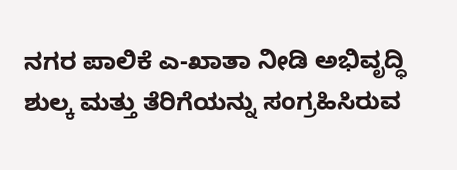ನಗರ ಪಾಲಿಕೆ ಎ-ಖಾತಾ ನೀಡಿ ಅಭಿವೃದ್ಧಿ ಶುಲ್ಕ ಮತ್ತು ತೆರಿಗೆಯನ್ನು ಸಂಗ್ರಹಿಸಿರುವ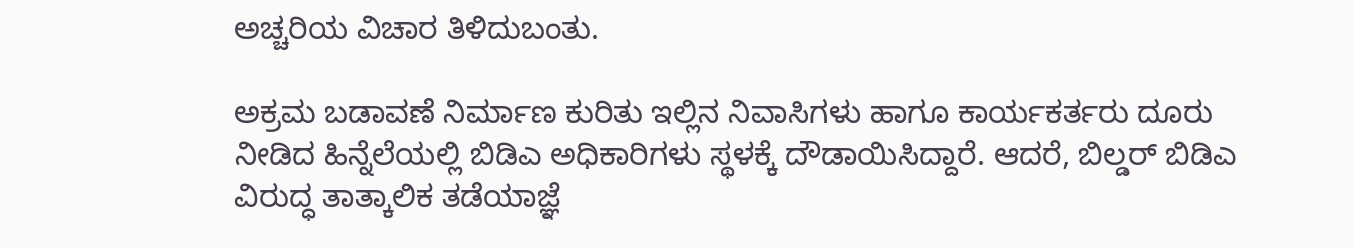ಅಚ್ಚರಿಯ ವಿಚಾರ ತಿಳಿದುಬಂತು.

ಅಕ್ರಮ ಬಡಾವಣೆ ನಿರ್ಮಾಣ ಕುರಿತು ಇಲ್ಲಿನ ನಿವಾಸಿಗಳು ಹಾಗೂ ಕಾರ್ಯಕರ್ತರು ದೂರು ನೀಡಿದ ಹಿನ್ನೆಲೆಯಲ್ಲಿ ಬಿಡಿಎ ಅಧಿಕಾರಿಗಳು ಸ್ಥಳಕ್ಕೆ ದೌಡಾಯಿಸಿದ್ದಾರೆ. ಆದರೆ, ಬಿಲ್ಡರ್ ಬಿಡಿಎ ವಿರುದ್ಧ ತಾತ್ಕಾಲಿಕ ತಡೆಯಾಜ್ಞೆ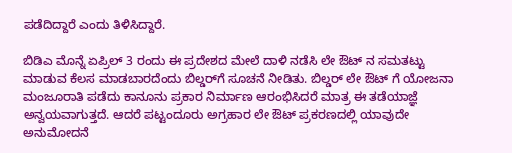ಪಡೆದಿದ್ದಾರೆ ಎಂದು ತಿಳಿಸಿದ್ದಾರೆ.

ಬಿಡಿಎ ಮೊನ್ನೆ ಏಪ್ರಿಲ್ 3 ರಂದು ಈ ಪ್ರದೇಶದ ಮೇಲೆ ದಾಳಿ ನಡೆಸಿ ಲೇ ಔಟ್ ನ ಸಮತಟ್ಟು ಮಾಡುವ ಕೆಲಸ ಮಾಡಬಾರದೆಂದು ಬಿಲ್ಡರ್‌ಗೆ ಸೂಚನೆ ನೀಡಿತು. ಬಿಲ್ಡರ್ ಲೇ ಔಟ್ ಗೆ ಯೋಜನಾ ಮಂಜೂರಾತಿ ಪಡೆದು ಕಾನೂನು ಪ್ರಕಾರ ನಿರ್ಮಾಣ ಆರಂಭಿಸಿದರೆ ಮಾತ್ರ ಈ ತಡೆಯಾಜ್ಞೆ ಅನ್ವಯವಾಗುತ್ತದೆ. ಆದರೆ ಪಟ್ಟಂದೂರು ಅಗ್ರಹಾರ ಲೇ ಔಟ್ ಪ್ರಕರಣದಲ್ಲಿ ಯಾವುದೇ ಅನುಮೋದನೆ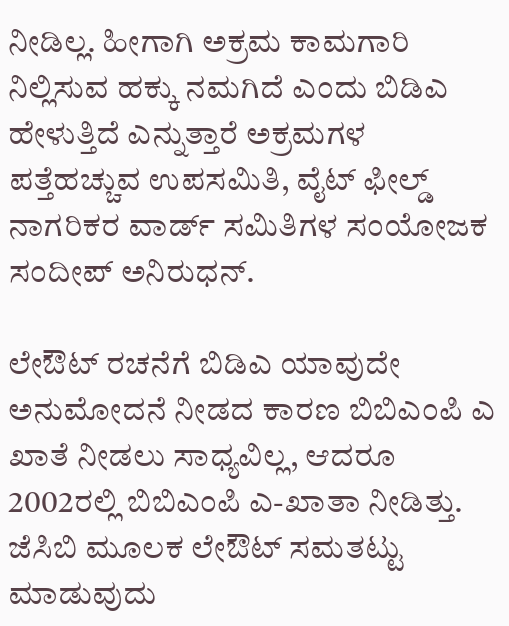ನೀಡಿಲ್ಲ. ಹೀಗಾಗಿ ಅಕ್ರಮ ಕಾಮಗಾರಿ ನಿಲ್ಲಿಸುವ ಹಕ್ಕು ನಮಗಿದೆ ಎಂದು ಬಿಡಿಎ ಹೇಳುತ್ತಿದೆ ಎನ್ನುತ್ತಾರೆ ಅಕ್ರಮಗಳ ಪತ್ತೆಹಚ್ಚುವ ಉಪಸಮಿತಿ, ವೈಟ್ ಫೀಲ್ಡ್ ನಾಗರಿಕರ ವಾರ್ಡ್ ಸಮಿತಿಗಳ ಸಂಯೋಜಕ ಸಂದೀಪ್ ಅನಿರುಧನ್.

ಲೇಔಟ್ ರಚನೆಗೆ ಬಿಡಿಎ ಯಾವುದೇ ಅನುಮೋದನೆ ನೀಡದ ಕಾರಣ ಬಿಬಿಎಂಪಿ ಎ ಖಾತೆ ನೀಡಲು ಸಾಧ್ಯವಿಲ್ಲ, ಆದರೂ 2002ರಲ್ಲಿ ಬಿಬಿಎಂಪಿ ಎ-ಖಾತಾ ನೀಡಿತ್ತು. ಜೆಸಿಬಿ ಮೂಲಕ ಲೇಔಟ್ ಸಮತಟ್ಟು ಮಾಡುವುದು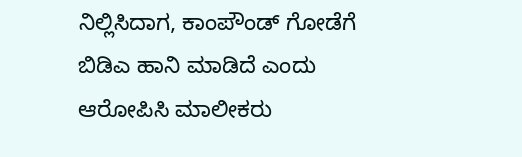ನಿಲ್ಲಿಸಿದಾಗ, ಕಾಂಪೌಂಡ್ ಗೋಡೆಗೆ ಬಿಡಿಎ ಹಾನಿ ಮಾಡಿದೆ ಎಂದು ಆರೋಪಿಸಿ ಮಾಲೀಕರು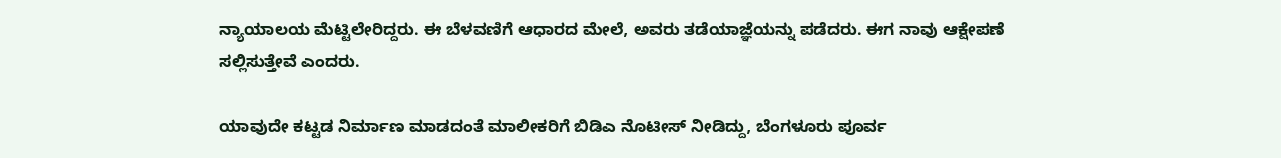ನ್ಯಾಯಾಲಯ ಮೆಟ್ಟಿಲೇರಿದ್ದರು. ಈ ಬೆಳವಣಿಗೆ ಆಧಾರದ ಮೇಲೆ, ಅವರು ತಡೆಯಾಜ್ಞೆಯನ್ನು ಪಡೆದರು. ಈಗ ನಾವು ಆಕ್ಷೇಪಣೆ ಸಲ್ಲಿಸುತ್ತೇವೆ ಎಂದರು.

ಯಾವುದೇ ಕಟ್ಟಡ ನಿರ್ಮಾಣ ಮಾಡದಂತೆ ಮಾಲೀಕರಿಗೆ ಬಿಡಿಎ ನೊಟೀಸ್ ನೀಡಿದ್ದು, ಬೆಂಗಳೂರು ಪೂರ್ವ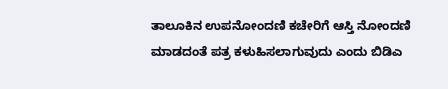ತಾಲೂಕಿನ ಉಪನೋಂದಣಿ ಕಚೇರಿಗೆ ಆಸ್ತಿ ನೋಂದಣಿ ಮಾಡದಂತೆ ಪತ್ರ ಕಳುಹಿಸಲಾಗುವುದು ಎಂದು ಬಿಡಿಎ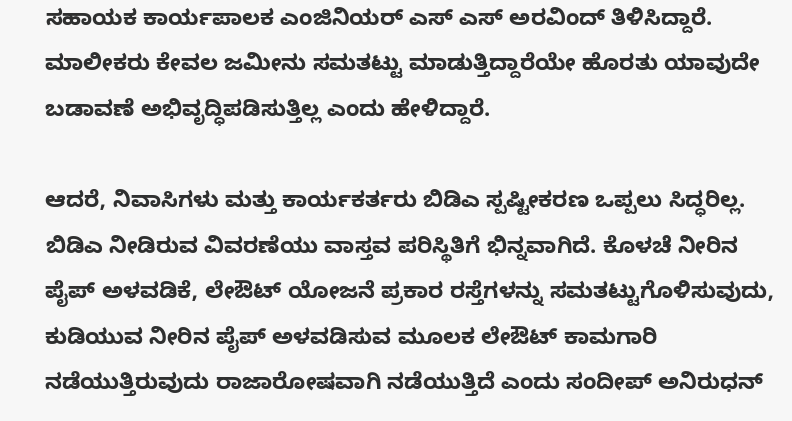ಸಹಾಯಕ ಕಾರ್ಯಪಾಲಕ ಎಂಜಿನಿಯರ್ ಎಸ್ ಎಸ್ ಅರವಿಂದ್ ತಿಳಿಸಿದ್ದಾರೆ. ಮಾಲೀಕರು ಕೇವಲ ಜಮೀನು ಸಮತಟ್ಟು ಮಾಡುತ್ತಿದ್ದಾರೆಯೇ ಹೊರತು ಯಾವುದೇ ಬಡಾವಣೆ ಅಭಿವೃದ್ಧಿಪಡಿಸುತ್ತಿಲ್ಲ ಎಂದು ಹೇಳಿದ್ದಾರೆ.

ಆದರೆ, ನಿವಾಸಿಗಳು ಮತ್ತು ಕಾರ್ಯಕರ್ತರು ಬಿಡಿಎ ಸ್ಪಷ್ಟೀಕರಣ ಒಪ್ಪಲು ಸಿದ್ಧರಿಲ್ಲ. ಬಿಡಿಎ ನೀಡಿರುವ ವಿವರಣೆಯು ವಾಸ್ತವ ಪರಿಸ್ಥಿತಿಗೆ ಭಿನ್ನವಾಗಿದೆ. ಕೊಳಚೆ ನೀರಿನ ಪೈಪ್ ಅಳವಡಿಕೆ, ಲೇಔಟ್ ಯೋಜನೆ ಪ್ರಕಾರ ರಸ್ತೆಗಳನ್ನು ಸಮತಟ್ಟುಗೊಳಿಸುವುದು, ಕುಡಿಯುವ ನೀರಿನ ಪೈಪ್ ಅಳವಡಿಸುವ ಮೂಲಕ ಲೇಔಟ್ ಕಾಮಗಾರಿ ನಡೆಯುತ್ತಿರುವುದು ರಾಜಾರೋಷವಾಗಿ ನಡೆಯುತ್ತಿದೆ ಎಂದು ಸಂದೀಪ್ ಅನಿರುಧನ್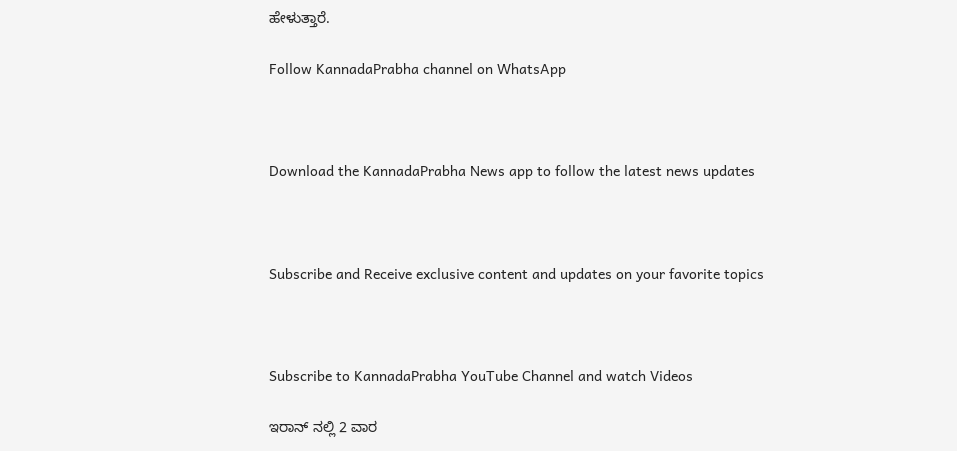ಹೇಳುತ್ತಾರೆ.

Follow KannadaPrabha channel on WhatsApp



Download the KannadaPrabha News app to follow the latest news updates



Subscribe and Receive exclusive content and updates on your favorite topics



Subscribe to KannadaPrabha YouTube Channel and watch Videos

ಇರಾನ್ ನಲ್ಲಿ 2 ವಾರ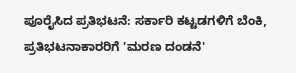ಪೂರೈಸಿದ ಪ್ರತಿಭಟನೆ: ಸರ್ಕಾರಿ ಕಟ್ಟಡಗಳಿಗೆ ಬೆಂಕಿ, ಪ್ರತಿಭಟನಾಕಾರರಿಗೆ 'ಮರಣ ದಂಡನೆ'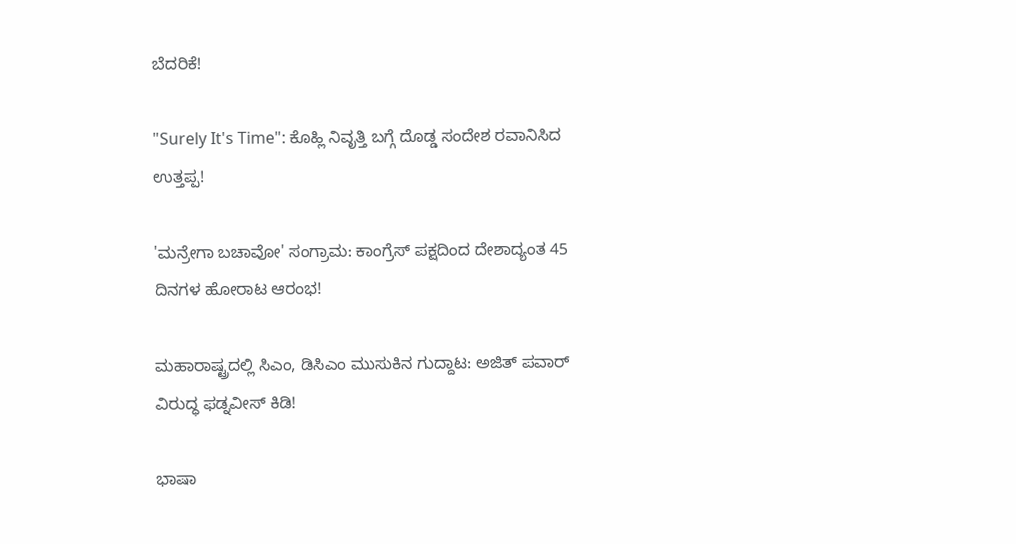ಬೆದರಿಕೆ!

"Surely It's Time": ಕೊಹ್ಲಿ ನಿವೃತ್ತಿ ಬಗ್ಗೆ ದೊಡ್ಡ ಸಂದೇಶ ರವಾನಿಸಿದ ಉತ್ತಪ್ಪ!

'ಮನ್ರೇಗಾ ಬಚಾವೋ' ಸಂಗ್ರಾಮ: ಕಾಂಗ್ರೆಸ್ ಪಕ್ಷದಿಂದ ದೇಶಾದ್ಯಂತ 45 ದಿನಗಳ ಹೋರಾಟ ಆರಂಭ!

ಮಹಾರಾಷ್ಟ್ರದಲ್ಲಿ ಸಿಎಂ, ಡಿಸಿಎಂ ಮುಸುಕಿನ ಗುದ್ದಾಟ: ಅಜಿತ್ ಪವಾರ್ ವಿರುದ್ಧ ಫಡ್ನವೀಸ್ ಕಿಡಿ!

ಭಾಷಾ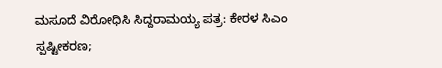ಮಸೂದೆ ವಿರೋಧಿಸಿ ಸಿದ್ದರಾಮಯ್ಯ ಪತ್ರ: ಕೇರಳ ಸಿಎಂ ಸ್ಪಷ್ಟೀಕರಣ;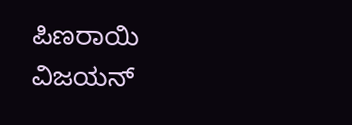ಪಿಣರಾಯಿ ವಿಜಯನ್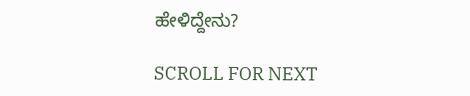ಹೇಳಿದ್ದೇನು?

SCROLL FOR NEXT